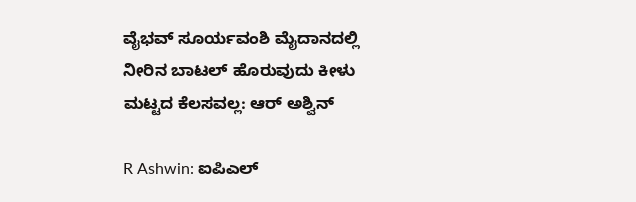ವೈಭವ್ ಸೂರ್ಯವಂಶಿ ಮೈದಾನದಲ್ಲಿ ನೀರಿನ ಬಾಟಲ್ ಹೊರುವುದು ಕೀಳು ಮಟ್ಟದ ಕೆಲಸವಲ್ಲ: ಆರ್‌ ಅಶ್ವಿನ್

R Ashwin: ಐಪಿಎಲ್‌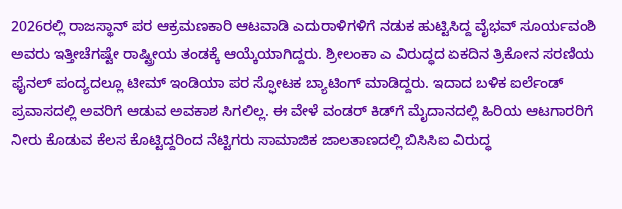2026ರಲ್ಲಿ ರಾಜಸ್ಥಾನ್ ಪರ ಆಕ್ರಮಣಕಾರಿ ಆಟವಾಡಿ ಎದುರಾಳಿಗಳಿಗೆ ನಡುಕ ಹುಟ್ಟಿಸಿದ್ದ ವೈಭವ್ ಸೂರ್ಯವಂಶಿ ಅವರು ಇತ್ತೀಚೆಗಷ್ಟೇ ರಾಷ್ಟ್ರೀಯ ತಂಡಕ್ಕೆ ಆಯ್ಕೆಯಾಗಿದ್ದರು. ಶ್ರೀಲಂಕಾ ಎ ವಿರುದ್ಧದ ಏಕದಿನ ತ್ರಿಕೋನ ಸರಣಿಯ ಫೈನಲ್ ಪಂದ್ಯದಲ್ಲೂ ಟೀಮ್ ಇಂಡಿಯಾ ಪರ ಸ್ಫೋಟಕ ಬ್ಯಾಟಿಂಗ್ ಮಾಡಿದ್ದರು. ಇದಾದ ಬಳಿಕ ಐರ್ಲೆಂಡ್‌ ಪ್ರವಾಸದಲ್ಲಿ ಅವರಿಗೆ ಆಡುವ ಅವಕಾಶ ಸಿಗಲಿಲ್ಲ. ಈ ವೇಳೆ ವಂಡರ್‌ ಕಿಡ್‌ಗೆ ಮೈದಾನದಲ್ಲಿ ಹಿರಿಯ ಆಟಗಾರರಿಗೆ ನೀರು ಕೊಡುವ ಕೆಲಸ ಕೊಟ್ಟಿದ್ದರಿಂದ ನೆಟ್ಟಿಗರು ಸಾಮಾಜಿಕ ಜಾಲತಾಣದಲ್ಲಿ ಬಿಸಿಸಿಐ ವಿರುದ್ಧ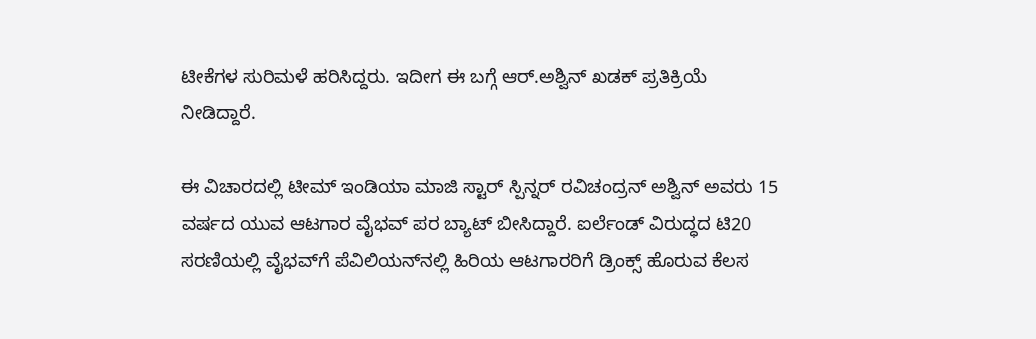ಟೀಕೆಗಳ ಸುರಿಮಳೆ ಹರಿಸಿದ್ದರು. ಇದೀಗ ಈ ಬಗ್ಗೆ ಆರ್‌.ಅಶ್ವಿನ್ ಖಡಕ್‌ ಪ್ರತಿಕ್ರಿಯೆ ನೀಡಿದ್ದಾರೆ.

ಈ ವಿಚಾರದಲ್ಲಿ ಟೀಮ್ ಇಂಡಿಯಾ ಮಾಜಿ ಸ್ಟಾರ್ ಸ್ಪಿನ್ನರ್ ರವಿಚಂದ್ರನ್ ಅಶ್ವಿನ್ ಅವರು 15 ವರ್ಷದ ಯುವ ಆಟಗಾರ ವೈಭವ್ ಪರ ಬ್ಯಾಟ್ ಬೀಸಿದ್ದಾರೆ. ಐರ್ಲೆಂಡ್ ವಿರುದ್ಧದ ಟಿ20 ಸರಣಿಯಲ್ಲಿ ವೈಭವ್‌ಗೆ ಪೆವಿಲಿಯನ್‌ನಲ್ಲಿ ಹಿರಿಯ ಆಟಗಾರರಿಗೆ ಡ್ರಿಂಕ್ಸ್‌ ಹೊರುವ ಕೆಲಸ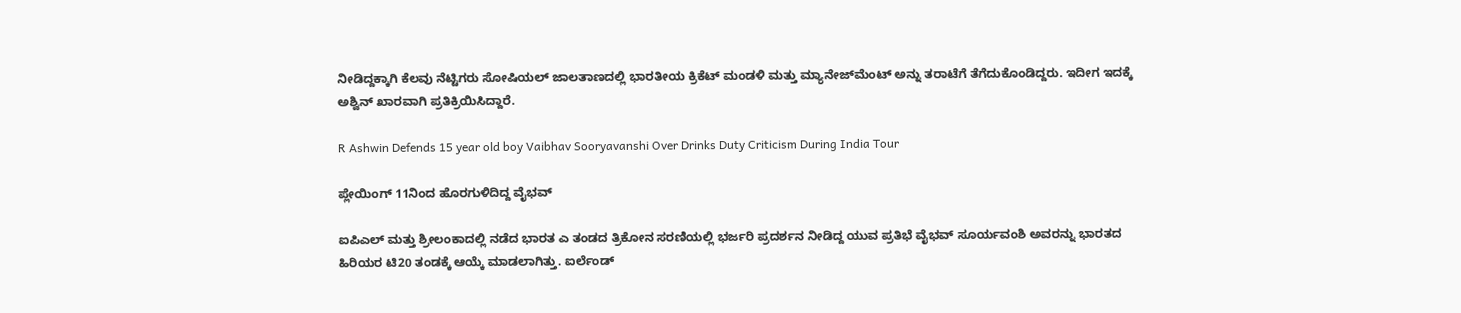ನೀಡಿದ್ದಕ್ಕಾಗಿ ಕೆಲವು ನೆಟ್ಟಿಗರು ಸೋಷಿಯಲ್ ಜಾಲತಾಣದಲ್ಲಿ ಭಾರತೀಯ ಕ್ರಿಕೆಟ್ ಮಂಡಳಿ ಮತ್ತು ಮ್ಯಾನೇಜ್‌ಮೆಂಟ್ ಅನ್ನು ತರಾಟೆಗೆ ತೆಗೆದುಕೊಂಡಿದ್ದರು. ಇದೀಗ ಇದಕ್ಕೆ ಅಶ್ವಿನ್ ಖಾರವಾಗಿ ಪ್ರತಿಕ್ರಿಯಿಸಿದ್ದಾರೆ.

R Ashwin Defends 15 year old boy Vaibhav Sooryavanshi Over Drinks Duty Criticism During India Tour

ಪ್ಲೇಯಿಂಗ್‌ 11ನಿಂದ ಹೊರಗುಳಿದಿದ್ದ ವೈಭವ್

ಐಪಿಎಲ್‌ ಮತ್ತು ಶ್ರೀಲಂಕಾದಲ್ಲಿ ನಡೆದ ಭಾರತ ಎ ತಂಡದ ತ್ರಿಕೋನ ಸರಣಿಯಲ್ಲಿ ಭರ್ಜರಿ ಪ್ರದರ್ಶನ ನೀಡಿದ್ದ ಯುವ ಪ್ರತಿಭೆ ವೈಭವ್ ಸೂರ್ಯವಂಶಿ ಅವರನ್ನು ಭಾರತದ ಹಿರಿಯರ ಟಿ20 ತಂಡಕ್ಕೆ ಆಯ್ಕೆ ಮಾಡಲಾಗಿತ್ತು. ಐರ್ಲೆಂಡ್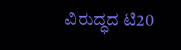ವಿರುದ್ಧದ ಟಿ20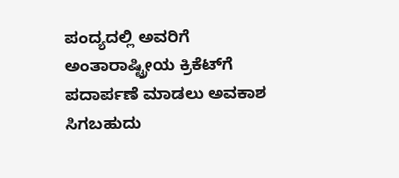ಪಂದ್ಯದಲ್ಲಿ ಅವರಿಗೆ ಅಂತಾರಾಷ್ಟ್ರೀಯ ಕ್ರಿಕೆಟ್‌ಗೆ ಪದಾರ್ಪಣೆ ಮಾಡಲು ಅವಕಾಶ ಸಿಗಬಹುದು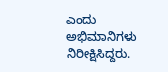ಎಂದು ಅಭಿಮಾನಿಗಳು ನಿರೀಕ್ಷಿಸಿದ್ದರು.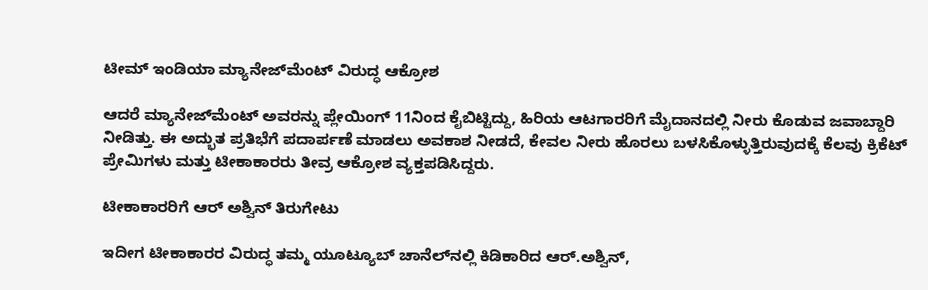ಟೀಮ್ ಇಂಡಿಯಾ ಮ್ಯಾನೇಜ್‌ಮೆಂಟ್‌ ವಿರುದ್ಧ ಆಕ್ರೋಶ

ಆದರೆ ಮ್ಯಾನೇಜ್‌ಮೆಂಟ್ ಅವರನ್ನು ಪ್ಲೇಯಿಂಗ್‌ 11ನಿಂದ ಕೈಬಿಟ್ಟಿದ್ದು, ಹಿರಿಯ ಆಟಗಾರರಿಗೆ ಮೈದಾನದಲ್ಲಿ ನೀರು ಕೊಡುವ ಜವಾಬ್ದಾರಿ ನೀಡಿತ್ತು. ಈ ಅದ್ಭುತ ಪ್ರತಿಭೆಗೆ ಪದಾರ್ಪಣೆ ಮಾಡಲು ಅವಕಾಶ ನೀಡದೆ, ಕೇವಲ ನೀರು ಹೊರಲು ಬಳಸಿಕೊಳ್ಳುತ್ತಿರುವುದಕ್ಕೆ ಕೆಲವು ಕ್ರಿಕೆಟ್ ಪ್ರೇಮಿಗಳು ಮತ್ತು ಟೀಕಾಕಾರರು ತೀವ್ರ ಆಕ್ರೋಶ ವ್ಯಕ್ತಪಡಿಸಿದ್ದರು.

ಟೀಕಾಕಾರರಿಗೆ ಆರ್ ಅಶ್ವಿನ್ ತಿರುಗೇಟು

ಇದೀಗ ಟೀಕಾಕಾರರ ವಿರುದ್ಧ ತಮ್ಮ ಯೂಟ್ಯೂಬ್ ಚಾನೆಲ್‌ನಲ್ಲಿ ಕಿಡಿಕಾರಿದ ಆರ್.ಅಶ್ವಿನ್,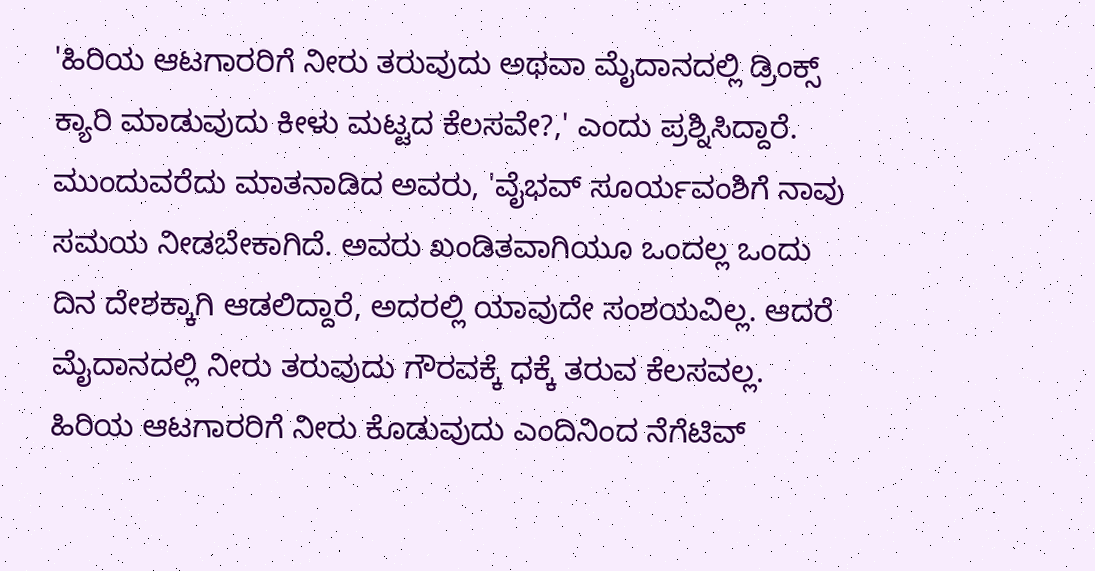'ಹಿರಿಯ ಆಟಗಾರರಿಗೆ ನೀರು ತರುವುದು ಅಥವಾ ಮೈದಾನದಲ್ಲಿ ಡ್ರಿಂಕ್ಸ್ ಕ್ಯಾರಿ ಮಾಡುವುದು ಕೀಳು ಮಟ್ಟದ ಕೆಲಸವೇ?,' ಎಂದು ಪ್ರಶ್ನಿಸಿದ್ದಾರೆ. ಮುಂದುವರೆದು ಮಾತನಾಡಿದ ಅವರು, 'ವೈಭವ್ ಸೂರ್ಯವಂಶಿಗೆ ನಾವು ಸಮಯ ನೀಡಬೇಕಾಗಿದೆ. ಅವರು ಖಂಡಿತವಾಗಿಯೂ ಒಂದಲ್ಲ ಒಂದು ದಿನ ದೇಶಕ್ಕಾಗಿ ಆಡಲಿದ್ದಾರೆ, ಅದರಲ್ಲಿ ಯಾವುದೇ ಸಂಶಯವಿಲ್ಲ. ಆದರೆ ಮೈದಾನದಲ್ಲಿ ನೀರು ತರುವುದು ಗೌರವಕ್ಕೆ ಧಕ್ಕೆ ತರುವ ಕೆಲಸವಲ್ಲ. ಹಿರಿಯ ಆಟಗಾರರಿಗೆ ನೀರು ಕೊಡುವುದು ಎಂದಿನಿಂದ ನೆಗೆಟಿವ್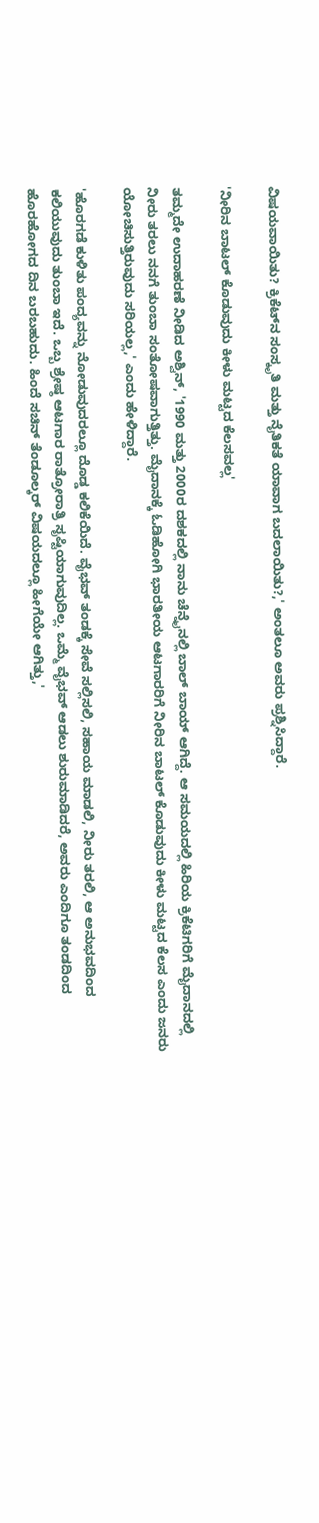ವಿಷಯವಾಯಿತು? ಕ್ರಿಕೆಟ್‌ನ ಸಂಸ್ಕೃತಿ ಮತ್ತು ನೈತಿಕತೆ ಯಾವಾಗ ಬದಲಾಯಿತು?,' ಅಂತಲೂ ಅವರು ಪ್ರಶ್ನಿಸಿದ್ದಾರೆ.

'ನೀರಿನ ಬಾಟಲ್ ಕೊಡುವುದು ಕೀಳು ಮಟ್ಟದ ಕೆಲಸವಲ್ಲ'

ತಮ್ಮದೇ ಉದಾಹರಣೆ ನೀಡಿದ ಅಶ್ವಿನ್, '1990 ಮತ್ತು 2000ರ ದಶಕದಲ್ಲಿ ನಾನು ಚೆನ್ನೈನಲ್ಲಿ ಬಾಲ್ ಬಾಯ್ ಆಗಿದ್ದೆ. ಆ ಸಮಯದಲ್ಲಿ ಹಿರಿಯ ಕ್ರಿಕೆಟಿಗರಿಗೆ ಮೈದಾನದಲ್ಲಿ ನೀರು ತರಲು ನನಗೆ ತುಂಬಾ ಸಂತೋಷವಾಗುತ್ತಿತ್ತು. ಮೈದಾನಕ್ಕೆ ಓಡಿಹೋಗಿ ಭಾರತೀಯ ಆಟಗಾರರಿಗೆ ನೀರಿನ ಬಾಟಲ್ ಕೊಡುವುದು ಕೀಳು ಮಟ್ಟದ ಕೆಲಸ ಎಂದು ಜನರು ಯೋಚಿಸುತ್ತಿರುವುದು ಸರಿಯಲ್ಲ,' ಎಂದು ಹೇಳಿದ್ದಾರೆ.

'ಹೊರಗಡೆ ಕುಳಿತು ಪಂದ್ಯವನ್ನು ನೋಡುವುದರಲ್ಲೂ ದೊಡ್ಡ ಕಲಿಕೆಯಿದೆ. ವೈಭವ್ ತಂಡಕ್ಕೆ ಸೇವೆ ಸಲ್ಲಿಸಲಿ, ಸಹಾಯ ಮಾಡಲಿ, ನೀರು ತರಲಿ, ಆ ಅನುಭವದಿಂದ ಕಲಿಯುವುದು ತುಂಬಾ ಇದೆ. ಒಬ್ಬ ಶ್ರೇಷ್ಠ ಆಟಗಾರ ರಾತ್ರೋರಾತ್ರಿ ಸೃಷ್ಟಿಯಾಗುವುದಿಲ್ಲ. ಒಮ್ಮೆ ವೈಭವ್ ಆಡಲು ಶುರುಮಾಡಿದರೆ, ಅವರು ಎಂದಿಗೂ ತಂಡದಿಂದ ಹೊರಹೋಗದ ದಿನ ಬರಬಹುದು. ಹಿಂದೆ ಸಚಿನ್ ತೆಂಡೂಲ್ಕರ್ ವಿಷಯದಲ್ಲೂ ಹೀಗೆಯೇ ಆಗಿತ್ತು,'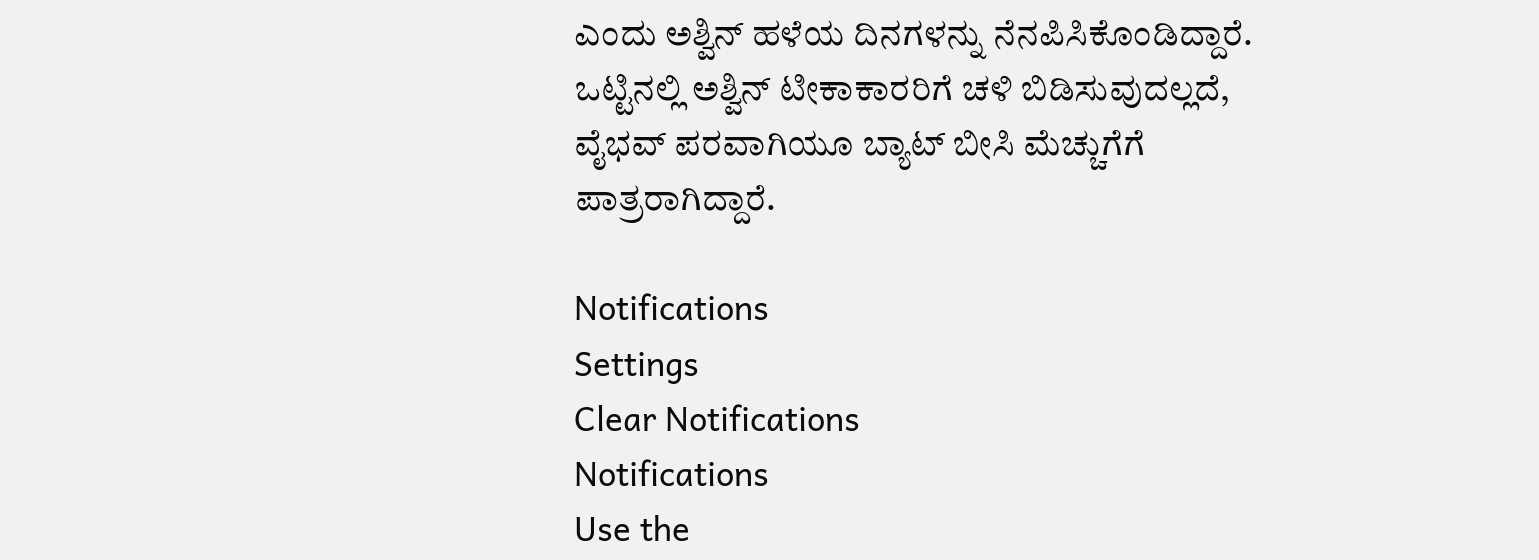ಎಂದು ಅಶ್ವಿನ್ ಹಳೆಯ ದಿನಗಳನ್ನು ನೆನಪಿಸಿಕೊಂಡಿದ್ದಾರೆ. ಒಟ್ಟಿನಲ್ಲಿ ಅಶ್ವಿನ್ ಟೀಕಾಕಾರರಿಗೆ ಚಳಿ ಬಿಡಿಸುವುದಲ್ಲದೆ, ವೈಭವ್ ಪರವಾಗಿಯೂ ಬ್ಯಾಟ್‌ ಬೀಸಿ ಮೆಚ್ಚುಗೆಗೆ ಪಾತ್ರರಾಗಿದ್ದಾರೆ.

Notifications
Settings
Clear Notifications
Notifications
Use the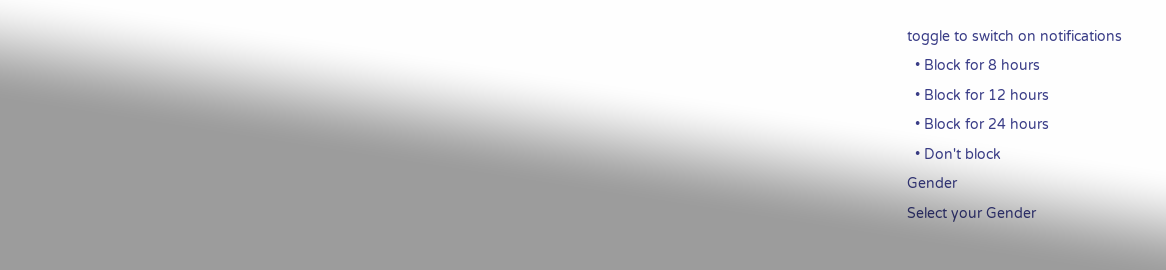toggle to switch on notifications
  • Block for 8 hours
  • Block for 12 hours
  • Block for 24 hours
  • Don't block
Gender
Select your Gender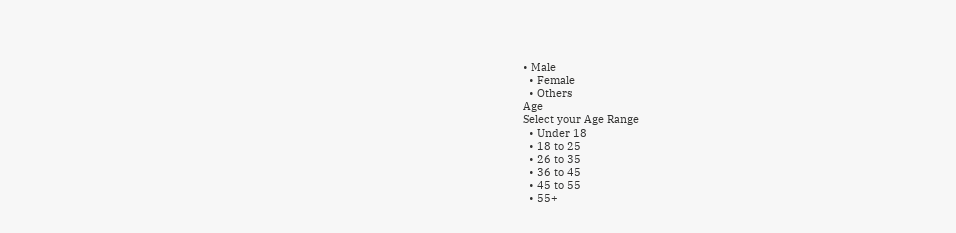• Male
  • Female
  • Others
Age
Select your Age Range
  • Under 18
  • 18 to 25
  • 26 to 35
  • 36 to 45
  • 45 to 55
  • 55+